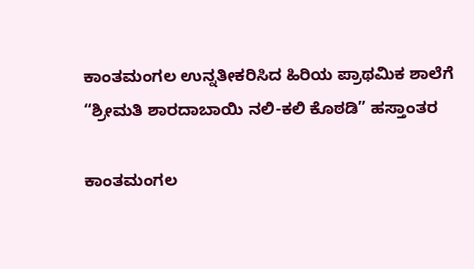ಕಾಂತಮಂಗಲ ಉನ್ನತೀಕರಿಸಿದ ಹಿರಿಯ ಪ್ರಾಥಮಿಕ ಶಾಲೆಗೆ “ಶ್ರೀಮತಿ ಶಾರದಾಬಾಯಿ ನಲಿ-ಕಲಿ ಕೊಠಡಿ” ಹಸ್ತಾಂತರ

ಕಾಂತಮಂಗಲ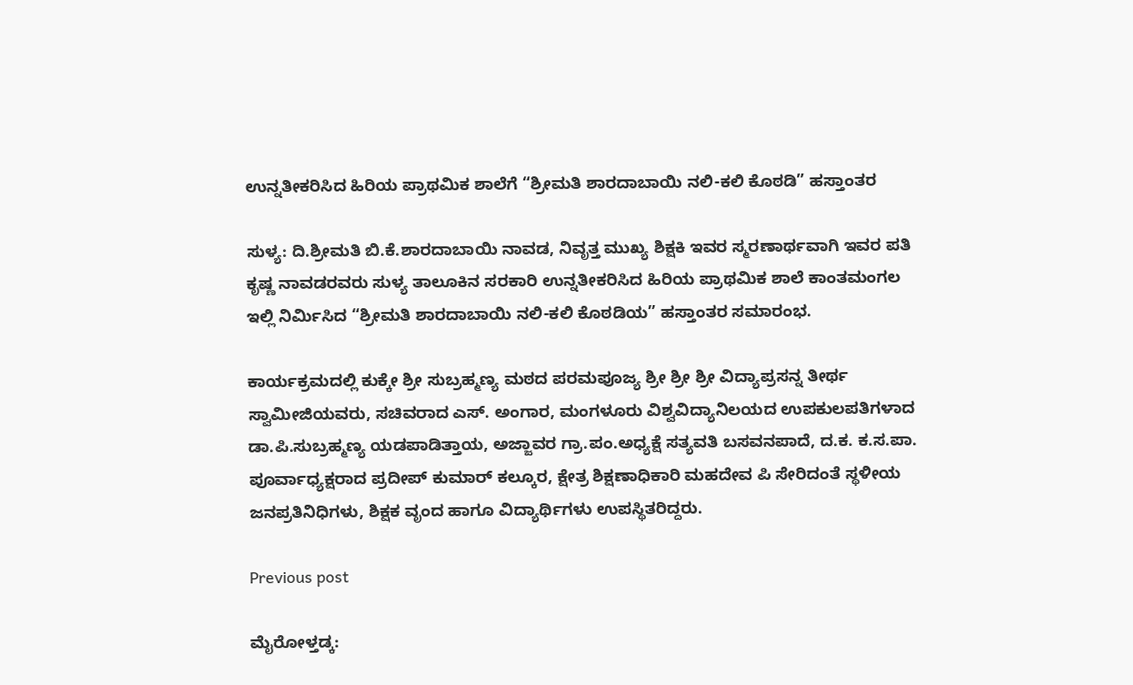ಉನ್ನತೀಕರಿಸಿದ ಹಿರಿಯ ಪ್ರಾಥಮಿಕ ಶಾಲೆಗೆ “ಶ್ರೀಮತಿ ಶಾರದಾಬಾಯಿ ನಲಿ-ಕಲಿ ಕೊಠಡಿ” ಹಸ್ತಾಂತರ

ಸುಳ್ಯ: ದಿ.ಶ್ರೀಮತಿ ಬಿ.ಕೆ.ಶಾರದಾಬಾಯಿ ನಾವಡ, ನಿವೃತ್ತ ಮುಖ್ಯ ಶಿಕ್ಷಕಿ ಇವರ ಸ್ಮರಣಾರ್ಥವಾಗಿ ಇವರ ಪತಿ ಕೃಷ್ಣ ನಾವಡರವರು ಸುಳ್ಯ ತಾಲೂಕಿನ ಸರಕಾರಿ ಉನ್ನತೀಕರಿಸಿದ ಹಿರಿಯ ಪ್ರಾಥಮಿಕ ಶಾಲೆ ಕಾಂತಮಂಗಲ ಇಲ್ಲಿ ನಿರ್ಮಿಸಿದ “ಶ್ರೀಮತಿ ಶಾರದಾಬಾಯಿ ನಲಿ-ಕಲಿ ಕೊಠಡಿಯ” ಹಸ್ತಾಂತರ ಸಮಾರಂಭ.

ಕಾರ್ಯಕ್ರಮದಲ್ಲಿ ಕುಕ್ಕೇ ಶ್ರೀ ಸುಬ್ರಹ್ಮಣ್ಯ ಮಠದ ಪರಮಪೂಜ್ಯ ಶ್ರೀ ಶ್ರೀ ಶ್ರೀ ವಿದ್ಯಾಪ್ರಸನ್ನ ತೀರ್ಥ ಸ್ವಾಮೀಜಿಯವರು, ಸಚಿವರಾದ ಎಸ್. ಅಂಗಾರ, ಮಂಗಳೂರು ವಿಶ್ವವಿದ್ಯಾನಿಲಯದ ಉಪಕುಲಪತಿಗಳಾದ ಡಾ.ಪಿ.ಸುಬ್ರಹ್ಮಣ್ಯ ಯಡಪಾಡಿತ್ತಾಯ, ಅಜ್ಜಾವರ ಗ್ರಾ.ಪಂ.ಅಧ್ಯಕ್ಷೆ ಸತ್ಯವತಿ ಬಸವನಪಾದೆ, ದ.ಕ. ಕ.ಸ.ಪಾ. ಪೂರ್ವಾಧ್ಯಕ್ಷರಾದ ಪ್ರದೀಪ್ ಕುಮಾರ್ ಕಲ್ಕೂರ, ಕ್ಷೇತ್ರ ಶಿಕ್ಷಣಾಧಿಕಾರಿ ಮಹದೇವ ಪಿ ಸೇರಿದಂತೆ ಸ್ಥಳೀಯ ಜನಪ್ರತಿನಿಧಿಗಳು, ಶಿಕ್ಷಕ ವೃಂದ ಹಾಗೂ ವಿದ್ಯಾರ್ಥಿಗಳು ಉಪಸ್ಥಿತರಿದ್ದರು.

Previous post

ಮೈರೋಳ್ತಡ್ಕ: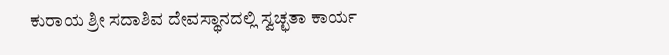ಕುರಾಯ ಶ್ರೀ ಸದಾಶಿವ ದೇವಸ್ಥಾನದಲ್ಲಿ ಸ್ವಚ್ಛತಾ ಕಾರ್ಯ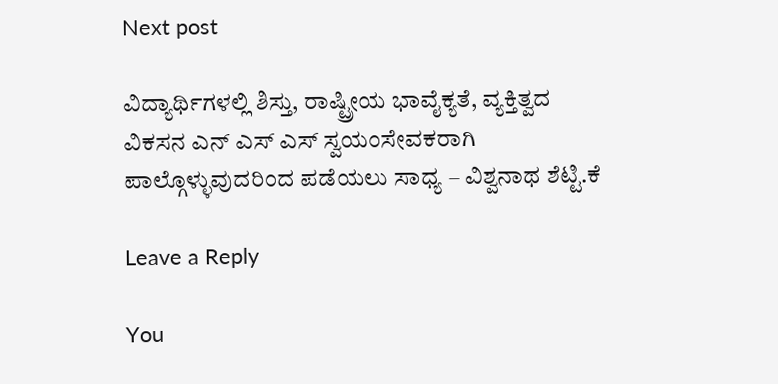Next post

ವಿದ್ಯಾರ್ಥಿಗಳಲ್ಲಿ ಶಿಸ್ತು, ರಾಷ್ಟ್ರೀಯ ಭಾವೈಕ್ಯತೆ, ವ್ಯಕ್ತಿತ್ವದ ವಿಕಸನ ಎನ್ ಎಸ್ ಎಸ್ ಸ್ವಯಂಸೇವಕರಾಗಿ ಪಾಲ್ಗೊಳ್ಳುವುದರಿಂದ ಪಡೆಯಲು ಸಾಧ್ಯ – ವಿಶ್ವನಾಥ ಶೆಟ್ಟಿ.ಕೆ

Leave a Reply

You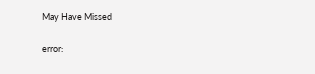May Have Missed

error: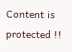Content is protected !!